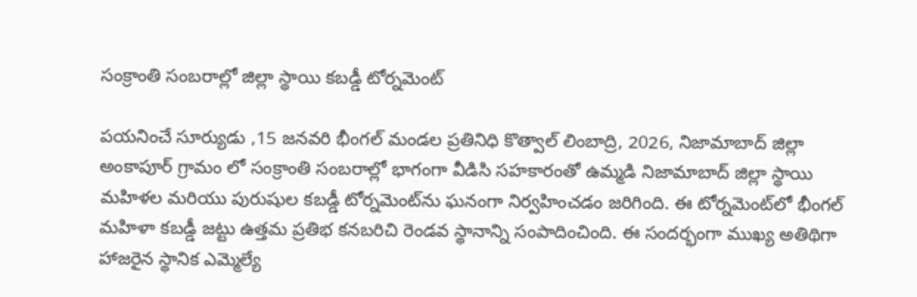సంక్రాంతి సంబరాల్లో జిల్లా స్థాయి కబడ్డీ టోర్నమెంట్

పయనించే సూర్యుడు ,15 జనవరి భీంగల్ మండల ప్రతినిధి కొత్వాల్ లింబాద్రి, 2026, నిజామాబాద్ జిల్లా అంకాపూర్ గ్రామం లో సంక్రాంతి సంబరాల్లో భాగంగా వీడిసి సహకారంతో ఉమ్మడి నిజామాబాద్ జిల్లా స్థాయి మహిళల మరియు పురుషుల కబడ్డీ టోర్నమెంట్‌ను ఘనంగా నిర్వహించడం జరిగింది. ఈ టోర్నమెంట్‌లో భీంగల్ మహిళా కబడ్డీ జట్టు ఉత్తమ ప్రతిభ కనబరిచి రెండవ స్థానాన్ని సంపాదించింది. ఈ సందర్భంగా ముఖ్య అతిథిగా హాజరైన స్థానిక ఎమ్మెల్యే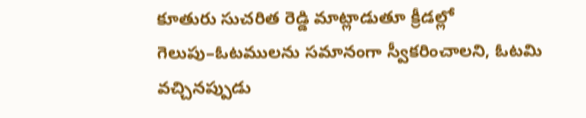కూతురు సుచరిత రెడ్డి మాట్లాడుతూ క్రీడల్లో గెలుపు–ఓటములను సమానంగా స్వీకరించాలని, ఓటమి వచ్చినప్పుడు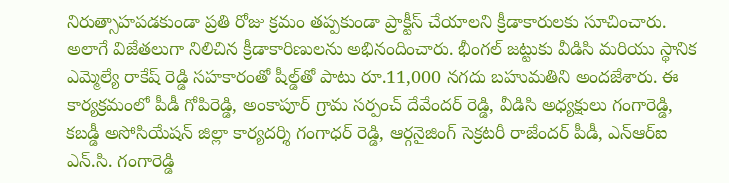నిరుత్సాహపడకుండా ప్రతి రోజు క్రమం తప్పకుండా ప్రాక్టీస్ చేయాలని క్రీడాకారులకు సూచించారు. అలాగే విజేతలుగా నిలిచిన క్రీడాకారిణులను అభినందించారు. భీంగల్ జట్టుకు వీడిసి మరియు స్థానిక ఎమ్మెల్యే రాకేష్ రెడ్డి సహకారంతో షీల్డ్‌తో పాటు రూ.11,000 నగదు బహుమతిని అందజేశారు. ఈ కార్యక్రమంలో పీడీ గోపిరెడ్డి, అంకాపూర్ గ్రామ సర్పంచ్ దేవేందర్ రెడ్డి, వీడిసి అధ్యక్షులు గంగారెడ్డి, కబడ్డీ అసోసియేషన్ జిల్లా కార్యదర్శి గంగాధర్ రెడ్డి, ఆర్గనైజింగ్ సెక్రటరీ రాజేందర్ పీడీ, ఎన్‌ఆర్‌ఐ ఎన్.సి. గంగారెడ్డి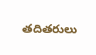తదితరులు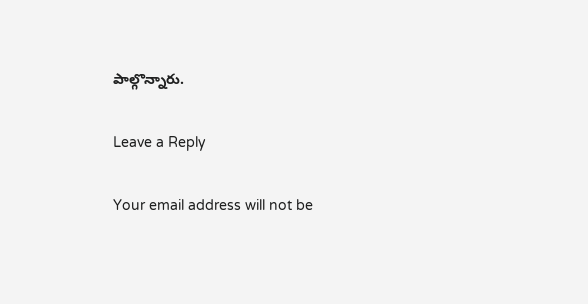పాల్గొన్నారు.

Leave a Reply

Your email address will not be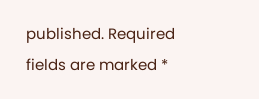published. Required fields are marked *